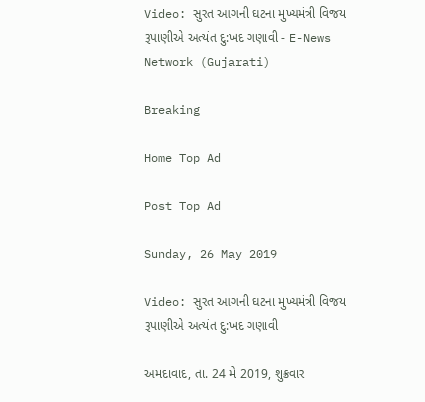Video: સુરત આગની ઘટના મુખ્યમંત્રી વિજય રૂપાણીએ અત્યંત દુ:ખદ ગણાવી - E-News Network (Gujarati)

Breaking

Home Top Ad

Post Top Ad

Sunday, 26 May 2019

Video: સુરત આગની ઘટના મુખ્યમંત્રી વિજય રૂપાણીએ અત્યંત દુ:ખદ ગણાવી

અમદાવાદ, તા. 24 મે 2019, શુક્રવાર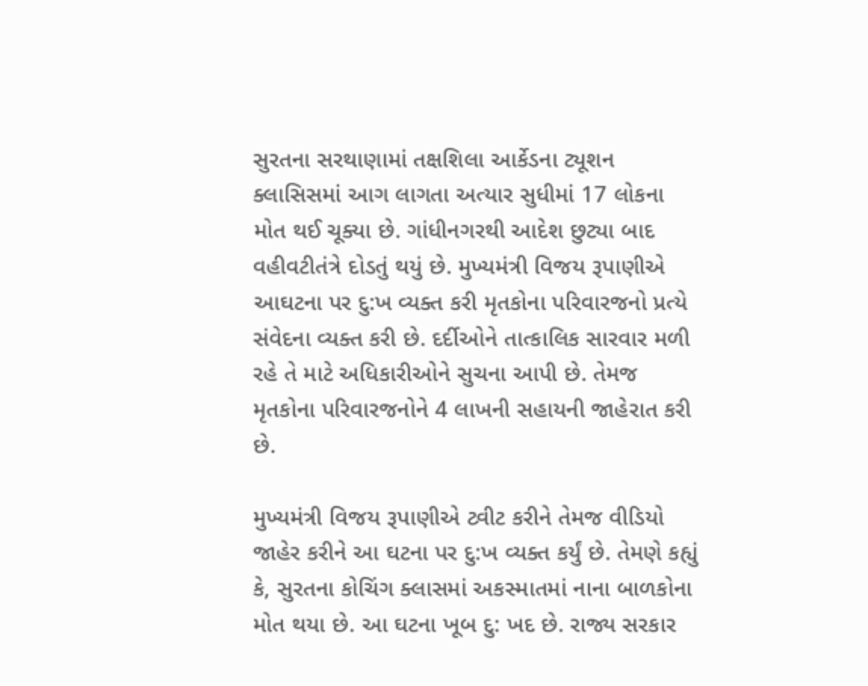સુરતના સરથાણામાં તક્ષશિલા આર્કેડના ટ્યૂશન ક્લાસિસમાં આગ લાગતા અત્યાર સુધીમાં 17 લોકના મોત થઈ ચૂક્યા છે. ગાંધીનગરથી આદેશ છુટ્યા બાદ  વહીવટીતંત્રે દોડતું થયું છે. મુખ્યમંત્રી વિજય રૂપાણીએ આઘટના પર દુ:ખ વ્યક્ત કરી મૃતકોના પરિવારજનો પ્રત્યે સંવેદના વ્યક્ત કરી છે. દર્દીઓને તાત્કાલિક સારવાર મળી રહે તે માટે અધિકારીઓને સુચના આપી છે. તેમજ મૃતકોના પરિવારજનોને 4 લાખની સહાયની જાહેરાત કરી છે.

મુખ્યમંત્રી વિજય રૂપાણીએ ટ્વીટ કરીને તેમજ વીડિયો જાહેર કરીને આ ઘટના પર દુ:ખ વ્યક્ત કર્યું છે. તેમણે કહ્યું કે, સુરતના કોચિંગ ક્લાસમાં અકસ્માતમાં નાના બાળકોના મોત થયા છે. આ ઘટના ખૂબ દુ: ખદ છે. રાજ્ય સરકાર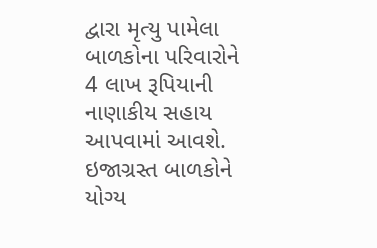દ્વારા મૃત્યુ પામેલા બાળકોના પરિવારોને 4 લાખ રૂપિયાની નાણાકીય સહાય આપવામાં આવશે. ઇજાગ્રસ્ત બાળકોને યોગ્ય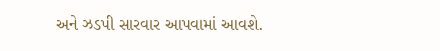અને ઝડપી સારવાર આપવામાં આવશે.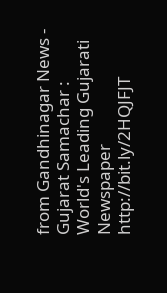from Gandhinagar News - Gujarat Samachar : World's Leading Gujarati Newspaper http://bit.ly/2HQJFJT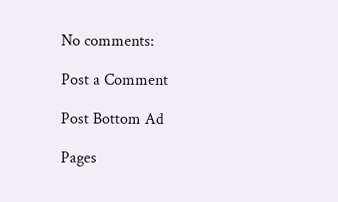No comments:

Post a Comment

Post Bottom Ad

Pages